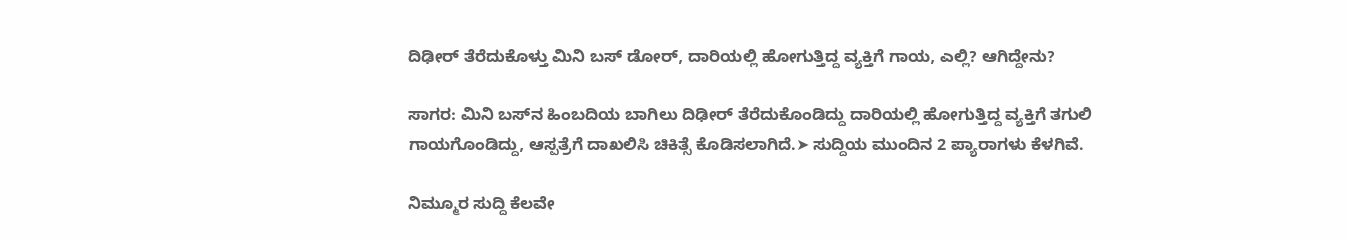ದಿಢೀರ್‌ ತೆರೆದುಕೊಳ್ತು ಮಿನಿ ಬಸ್‌ ಡೋರ್‌, ದಾರಿಯಲ್ಲಿ ಹೋಗುತ್ತಿದ್ದ ವ್ಯಕ್ತಿಗೆ ಗಾಯ, ಎಲ್ಲಿ? ಆಗಿದ್ದೇನು?

ಸಾಗರ: ಮಿನಿ ಬಸ್‌ನ ಹಿಂಬದಿಯ ಬಾಗಿಲು ದಿಢೀರ್‌ ತೆರೆದುಕೊಂಡಿದ್ದು ದಾರಿಯಲ್ಲಿ ಹೋಗುತ್ತಿದ್ದ ವ್ಯಕ್ತಿಗೆ ತಗುಲಿ ಗಾಯಗೊಂಡಿದ್ದು, ಆಸ್ಪತ್ರೆಗೆ ದಾಖಲಿಸಿ ಚಿಕಿತ್ಸೆ ಕೊಡಿಸಲಾಗಿದೆ.➤ ಸುದ್ದಿಯ ಮುಂದಿನ 2 ಪ್ಯಾರಾಗಳು ಕೆಳಗಿವೆ.

ನಿಮ್ಮೂರ ಸುದ್ದಿ ಕೆಲವೇ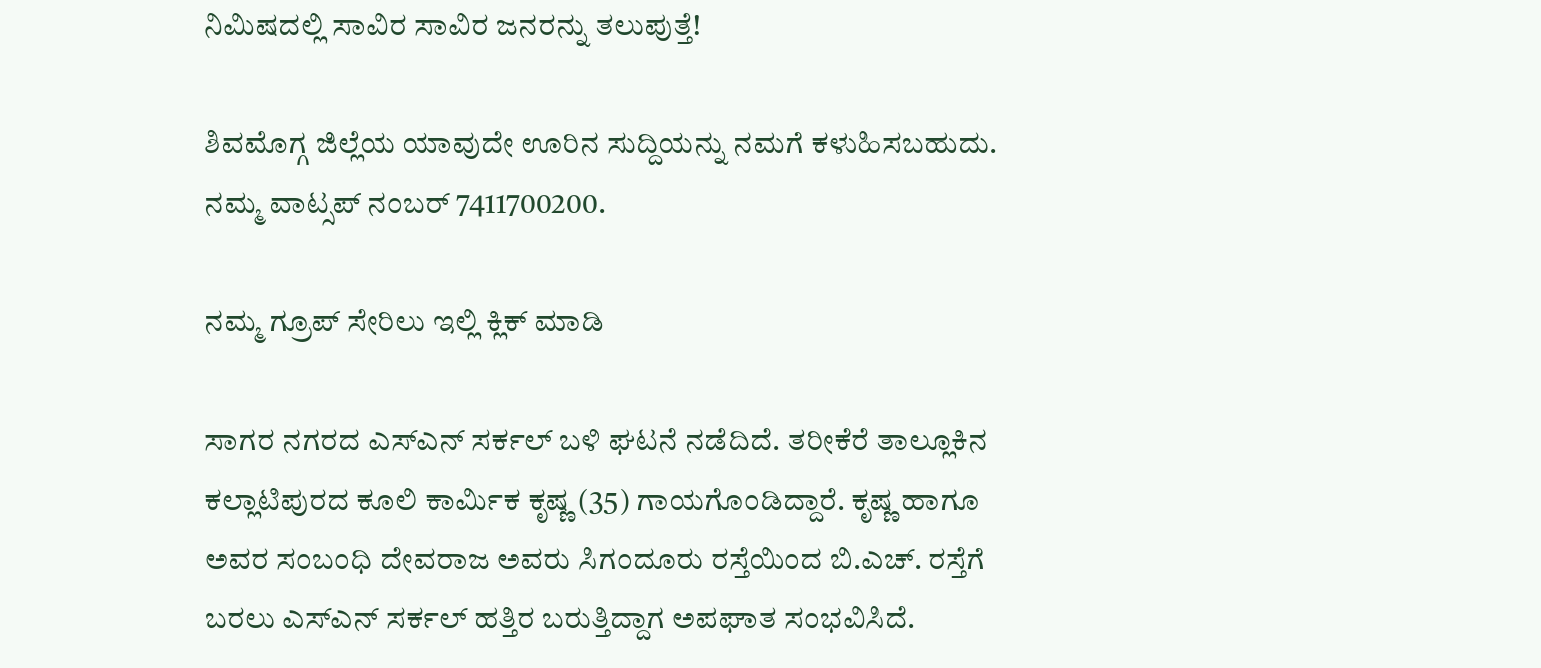ನಿಮಿಷದಲ್ಲಿ ಸಾವಿರ ಸಾವಿರ ಜನರನ್ನು ತಲುಪುತ್ತೆ!

ಶಿವಮೊಗ್ಗ ಜಿಲ್ಲೆಯ ಯಾವುದೇ ಊರಿನ ಸುದ್ದಿಯನ್ನು ನಮಗೆ ಕಳುಹಿಸಬಹುದು. ನಮ್ಮ ವಾಟ್ಸಪ್‌ ನಂಬರ್ 7411700200.

ನಮ್ಮ ಗ್ರೂಪ್‌ ಸೇರಿಲು ಇಲ್ಲಿ ಕ್ಲಿಕ್‌ ಮಾಡಿ

ಸಾಗರ ನಗರದ ಎಸ್‌ಎನ್ ಸರ್ಕಲ್ ಬಳಿ ಘಟನೆ ನಡೆದಿದೆ. ತರೀಕೆರೆ ತಾಲ್ಲೂಕಿನ ಕಲ್ಲಾಟಿಪುರದ ಕೂಲಿ ಕಾರ್ಮಿಕ ಕೃಷ್ಣ (35) ಗಾಯಗೊಂಡಿದ್ದಾರೆ. ಕೃಷ್ಣ ಹಾಗೂ ಅವರ ಸಂಬಂಧಿ ದೇವರಾಜ ಅವರು ಸಿಗಂದೂರು ರಸ್ತೆಯಿಂದ ಬಿ.ಎಚ್. ರಸ್ತೆಗೆ ಬರಲು ಎಸ್‌ಎನ್ ಸರ್ಕಲ್ ಹತ್ತಿರ ಬರುತ್ತಿದ್ದಾಗ ಅಪಘಾತ ಸಂಭವಿಸಿದೆ.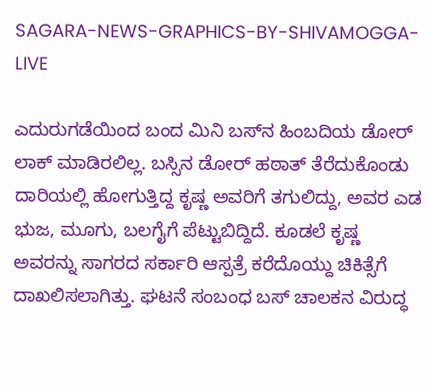SAGARA-NEWS-GRAPHICS-BY-SHIVAMOGGA-LIVE

ಎದುರುಗಡೆಯಿಂದ ಬಂದ ಮಿನಿ ಬಸ್‌ನ ಹಿಂಬದಿಯ ಡೋರ್ ಲಾಕ್ ಮಾಡಿರಲಿಲ್ಲ. ಬಸ್ಸಿನ ಡೋರ್ ಹಠಾತ್ ತೆರೆದುಕೊಂಡು ದಾರಿಯಲ್ಲಿ ಹೋಗುತ್ತಿದ್ದ ಕೃಷ್ಣ ಅವರಿಗೆ ತಗುಲಿದ್ದು, ಅವರ ಎಡ ಭುಜ, ಮೂಗು, ಬಲಗೈಗೆ ಪೆಟ್ಟುಬಿದ್ದಿದೆ. ಕೂಡಲೆ ಕೃಷ್ಣ ಅವರನ್ನು ಸಾಗರದ ಸರ್ಕಾರಿ ಆಸ್ಪತ್ರೆ ಕರೆದೊಯ್ದು ಚಿಕಿತ್ಸೆಗೆ ದಾಖಲಿಸಲಾಗಿತ್ತು. ಘಟನೆ ಸಂಬಂಧ ಬಸ್‌ ಚಾಲಕನ ವಿರುದ್ಧ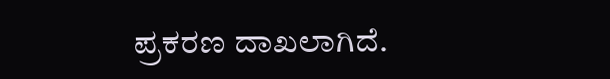ಪ್ರಕರಣ ದಾಖಲಾಗಿದೆ.